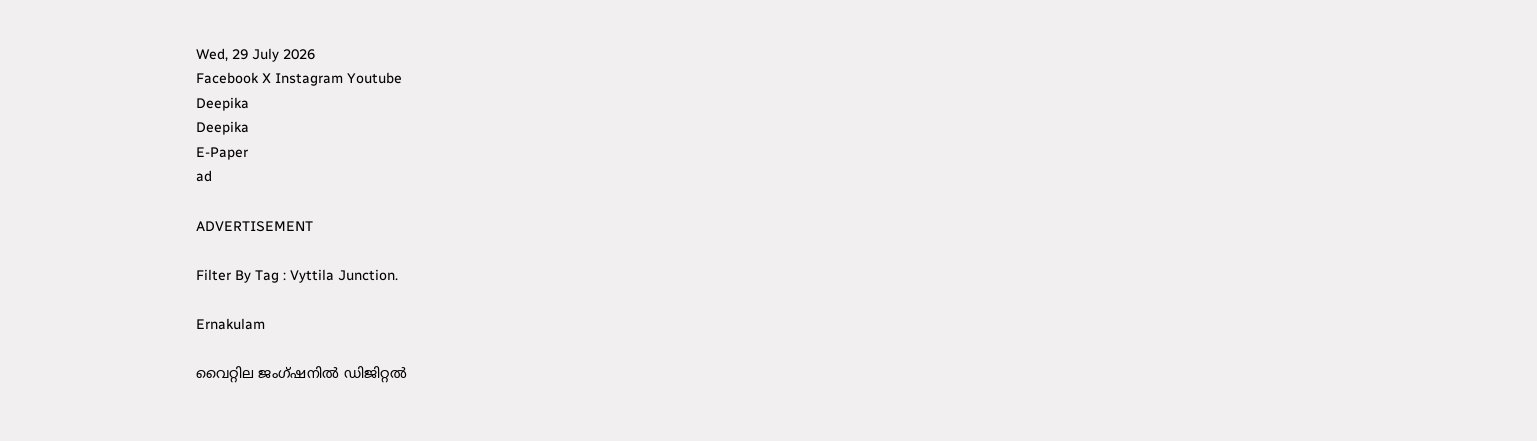Wed, 29 July 2026
Facebook X Instagram Youtube
Deepika
Deepika
E-Paper
ad

ADVERTISEMENT

Filter By Tag : Vyttila Junction.

Ernakulam

വൈറ്റില ജംഗ്ഷനിൽ ഡിജിറ്റല്‍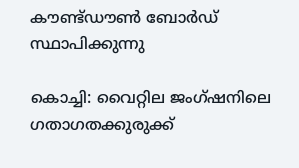കൗണ്ട്ഡൗണ്‍ ബോര്‍ഡ് സ്ഥാപിക്കുന്നു

കൊച്ചി: വൈറ്റില ജംഗ്ഷനിലെ ഗതാഗതക്കുരുക്ക്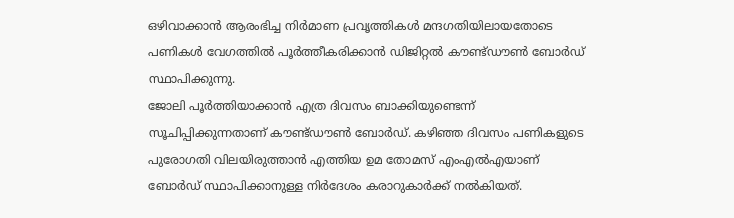ഒഴിവാക്കാന്‍ ആരംഭിച്ച നിര്‍മാണ പ്രവൃത്തികള്‍ മന്ദഗതിയിലായതോടെ പണികള്‍ വേഗത്തില്‍ പൂര്‍ത്തീകരിക്കാന്‍ ഡിജിറ്റല്‍ കൗണ്ട്ഡൗണ്‍ ബോര്‍ഡ് സ്ഥാപിക്കുന്നു.
ജോലി പൂര്‍ത്തിയാക്കാന്‍ എത്ര ദിവസം ബാക്കിയുണ്ടെന്ന് സൂചിപ്പിക്കുന്നതാണ് കൗണ്ട്ഡൗണ്‍ ബോര്‍ഡ്. കഴിഞ്ഞ ദിവസം പണികളുടെ പുരോഗതി വിലയിരുത്താന്‍ എത്തിയ ഉമ തോമസ് എംഎല്‍എയാണ് ബോര്‍ഡ് സ്ഥാപിക്കാനുള്ള നിര്‍ദേശം കരാറുകാര്‍ക്ക് നല്‍കിയത്.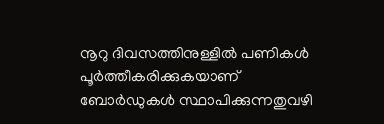നൂറു ദിവസത്തിനുള്ളില്‍ പണികള്‍ പൂര്‍ത്തീകരിക്കുകയാണ് ബോര്‍ഡുകള്‍ സ്ഥാപിക്കുന്നതുവഴി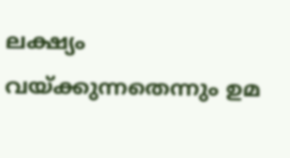ലക്ഷ്യം വയ്ക്കുന്നതെന്നും ഉമ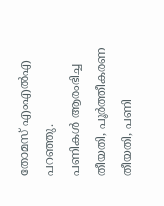തോമസ് എംഎല്‍എ പറഞ്ഞു.
പണികള്‍ ആരംഭിച്ച തീയതി, പൂര്‍ത്തീകരണ തീയതി, പണി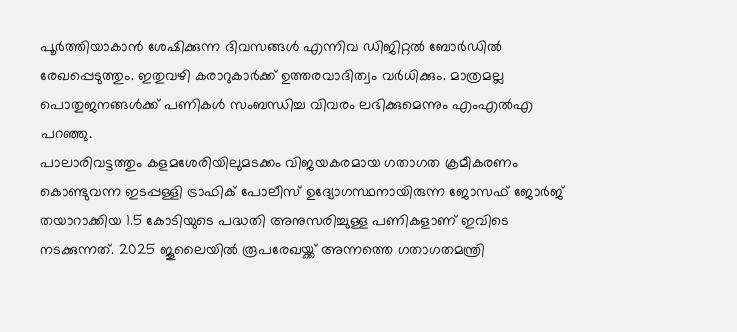പൂര്‍ത്തിയാകാന്‍ ശേഷിക്കുന്ന ദിവസങ്ങള്‍ എന്നിവ ഡിജിറ്റല്‍ ബോര്‍ഡില്‍ രേഖപ്പെടുത്തും. ഇതുവഴി കരാറുകാര്‍ക്ക് ഉത്തരവാദിത്വം വര്‍ധിക്കും. മാത്രമല്ല പൊതുജനങ്ങള്‍ക്ക് പണികള്‍ സംബന്ധിച്ച വിവരം ലഭിക്കുമെന്നും എംഎല്‍എ പറഞ്ഞു.
പാലാരിവട്ടത്തും കളമശേരിയിലുമടക്കം വിജയകരമായ ഗതാഗത ക്രമീകരണം കൊണ്ടുവന്ന ഇടപ്പള്ളി ട്രാഫിക് പോലീസ് ഉദ്യോഗസ്ഥനായിരുന്ന ജോസഫ് ജോര്‍ജ് തയാറാക്കിയ 1.5 കോടിയുടെ പദ്ധതി അനുസരിച്ചുള്ള പണികളാണ് ഇവിടെ നടക്കുന്നത്. 2025 ജൂലൈയില്‍ രൂപരേഖയ്ക്ക് അന്നത്തെ ഗതാഗതമന്ത്രി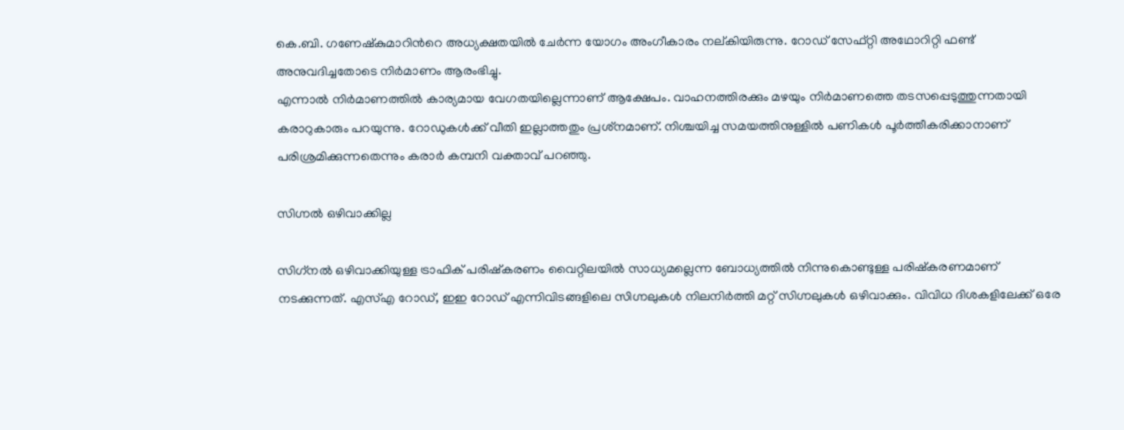കെ.ബി. ഗണേഷ്‌കുമാറിന്‍റെ അധ്യക്ഷതയില്‍ ചേര്‍ന്ന യോഗം അംഗീകാരം നല്കിയിരുന്നു. റോഡ് സേഫ്റ്റി അഥോറിറ്റി ഫണ്ട് അനുവദിച്ചതോടെ നിര്‍മാണം ആരംഭിച്ചു.
എന്നാല്‍ നിര്‍മാണത്തില്‍ കാര്യമായ വേഗതയില്ലെന്നാണ് ആക്ഷേപം. വാഹനത്തിരക്കും മഴയും നിര്‍മാണത്തെ തടസപ്പെടുത്തുന്നതായി കരാറുകാരും പറയുന്നു. റോഡുകള്‍ക്ക് വീതി ഇല്ലാത്തതും പ്രശ്‌നമാണ്. നിശ്ചയിച്ച സമയത്തിനുള്ളില്‍ പണികള്‍ പൂര്‍ത്തീകരിക്കാനാണ് പരിശ്രമിക്കുന്നതെന്നും കരാര്‍ കമ്പനി വക്താവ് പറഞ്ഞു.

സിഗ്നല്‍ ഒഴിവാക്കില്ല

സിഗ്‌നല്‍ ഒഴിവാക്കിയുള്ള ട്രാഫിക് പരിഷ്‌കരണം വൈറ്റിലയില്‍ സാധ്യമല്ലെന്ന ബോധ്യത്തില്‍ നിന്നുകൊണ്ടുള്ള പരിഷ്‌കരണമാണ് നടക്കുന്നത്. എസ്എ റോഡ്, ഇഇ റോഡ് എന്നിവിടങ്ങളിലെ സിഗ്നലുകള്‍ നിലനിര്‍ത്തി മറ്റ് സിഗ്നലുകള്‍ ഒഴിവാക്കും. വിവിധ ദിശകളിലേക്ക് ഒരേ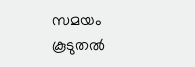സമയം കൂടുതല്‍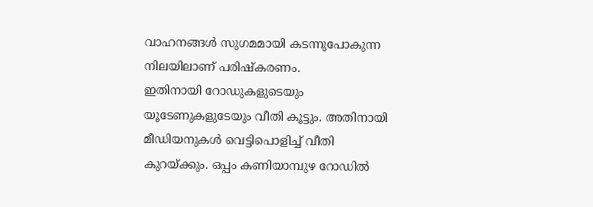വാഹനങ്ങള്‍ സുഗമമായി കടന്നുപോകുന്ന നിലയിലാണ് പരിഷ്‌കരണം.
ഇതിനായി റോഡുകളുടെയും യൂടേണുകളുടേയും വീതി കൂട്ടും. അതിനായി മീഡിയനുകള്‍ വെട്ടിപൊളിച്ച് വീതി കുറയ്ക്കും. ഒപ്പം കണിയാമ്പുഴ റോഡില്‍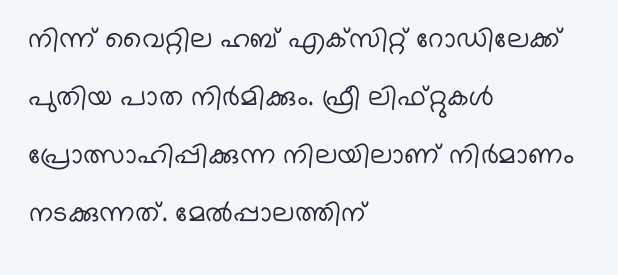നിന്ന് വൈറ്റില ഹബ് എക്‌സിറ്റ് റോഡിലേക്ക് പുതിയ പാത നിര്‍മിക്കും. ഫ്രീ ലിഫ്റ്റുകള്‍ പ്രോത്സാഹിപ്പിക്കുന്ന നിലയിലാണ് നിര്‍മാണം നടക്കുന്നത്. മേല്‍പ്പാലത്തിന്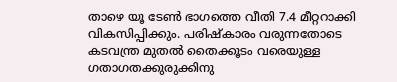താഴെ യൂ ടേണ്‍ ഭാഗത്തെ വീതി 7.4 മീറ്ററാക്കി വികസിപ്പിക്കും. പരിഷ്‌കാരം വരുന്നതോടെ കടവന്ത്ര മുതല്‍ തൈക്കൂടം വരെയുള്ള ഗതാഗതക്കുരുക്കിനു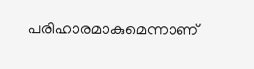പരിഹാരമാകുമെന്നാണ്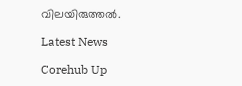വിലയിരുത്തല്‍.

Latest News

Corehub Up